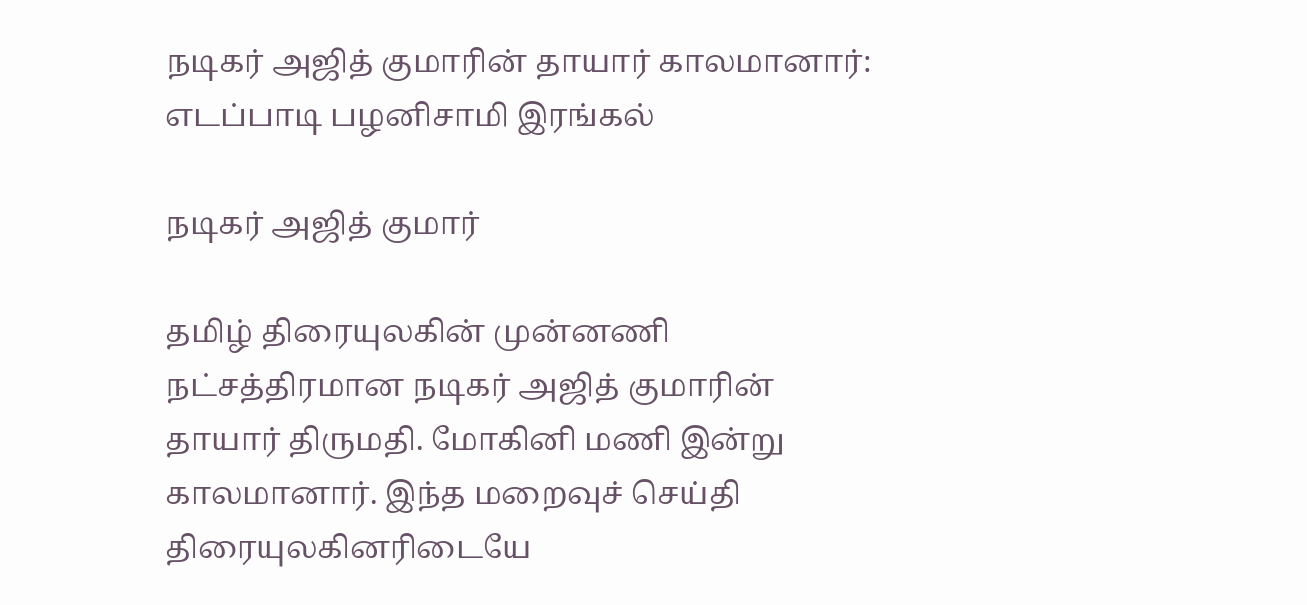நடிகர் அஜித் குமாரின் தாயார் காலமானார்: எடப்பாடி பழனிசாமி இரங்கல்

நடிகர் அஜித் குமார்

தமிழ் திரையுலகின் முன்னணி நட்சத்திரமான நடிகர் அஜித் குமாரின் தாயார் திருமதி. மோகினி மணி இன்று காலமானார். இந்த மறைவுச் செய்தி திரையுலகினரிடையே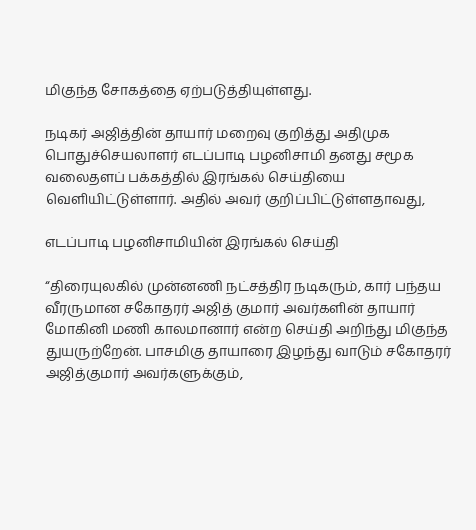மிகுந்த சோகத்தை ஏற்படுத்தியுள்ளது.

நடிகர் அஜித்தின் தாயார் மறைவு குறித்து அதிமுக பொதுச்செயலாளர் எடப்பாடி பழனிசாமி தனது சமூக வலைதளப் பக்கத்தில் இரங்கல் செய்தியை வெளியிட்டுள்ளார். அதில் அவர் குறிப்பிட்டுள்ளதாவது,

எடப்பாடி பழனிசாமியின் இரங்கல் செய்தி

“திரையுலகில் முன்னணி நட்சத்திர நடிகரும், கார் பந்தய வீரருமான சகோதரர் அஜித் குமார் அவர்களின் தாயார் மோகினி மணி காலமானார் என்ற செய்தி அறிந்து மிகுந்த துயருற்றேன். பாசமிகு தாயாரை இழந்து வாடும் சகோதரர் அஜித்குமார் அவர்களுக்கும்,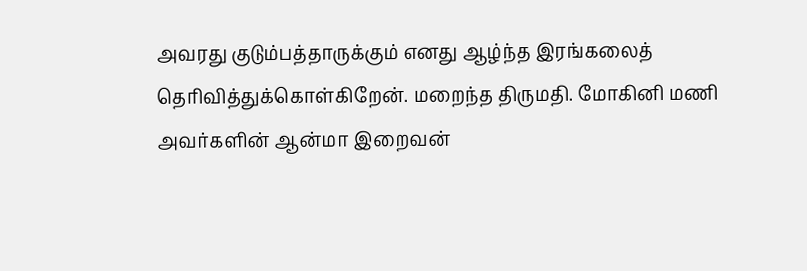அவரது குடும்பத்தாருக்கும் எனது ஆழ்ந்த இரங்கலைத் தெரிவித்துக்கொள்கிறேன். மறைந்த திருமதி. மோகினி மணி அவர்களின் ஆன்மா இறைவன்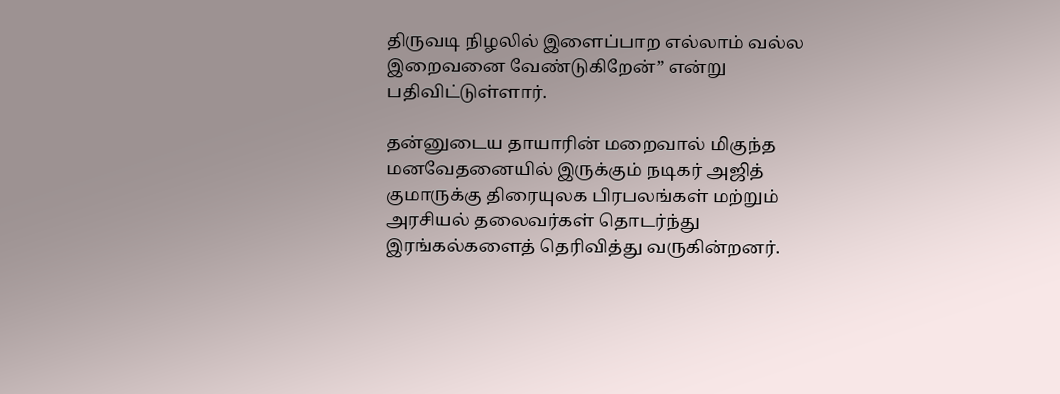திருவடி நிழலில் இளைப்பாற எல்லாம் வல்ல இறைவனை வேண்டுகிறேன்” என்று பதிவிட்டுள்ளார்.

தன்னுடைய தாயாரின் மறைவால் மிகுந்த மனவேதனையில் இருக்கும் நடிகர் அஜித் குமாருக்கு திரையுலக பிரபலங்கள் மற்றும் அரசியல் தலைவர்கள் தொடர்ந்து இரங்கல்களைத் தெரிவித்து வருகின்றனர்.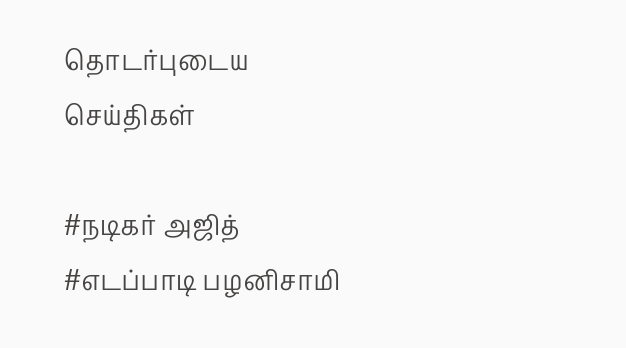தொடர்புடைய செய்திகள்

#நடிகர் அஜித் #எடப்பாடி பழனிசாமி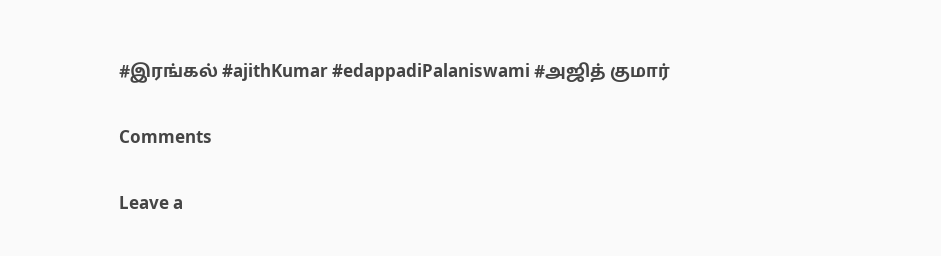#இரங்கல் #ajithKumar #edappadiPalaniswami #அஜித் குமார்

Comments

Leave a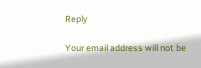Reply

Your email address will not be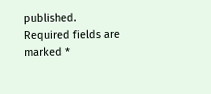published. Required fields are marked *